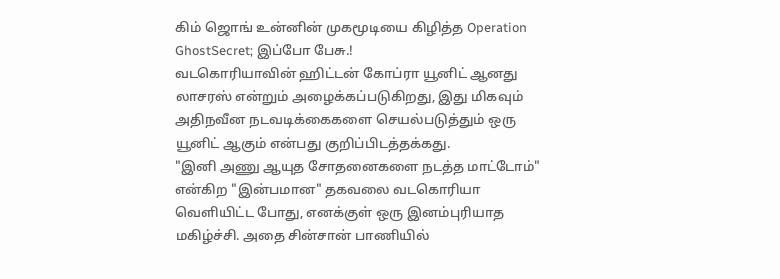கிம் ஜொங் உன்னின் முகமூடியை கிழித்த Operation GhostSecret; இப்போ பேசு.!
வடகொரியாவின் ஹிட்டன் கோப்ரா யூனிட் ஆனது லாசரஸ் என்றும் அழைக்கப்படுகிறது, இது மிகவும் அதிநவீன நடவடிக்கைகளை செயல்படுத்தும் ஒரு யூனிட் ஆகும் என்பது குறிப்பிடத்தக்கது.
"இனி அணு ஆயுத சோதனைகளை நடத்த மாட்டோம்" என்கிற "இன்பமான" தகவலை வடகொரியா வெளியிட்ட போது, எனக்குள் ஒரு இனம்புரியாத மகிழ்ச்சி. அதை சின்சான் பாணியில்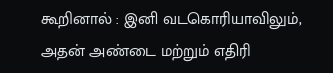கூறினால் : இனி வடகொரியாவிலும், அதன் அண்டை மற்றும் எதிரி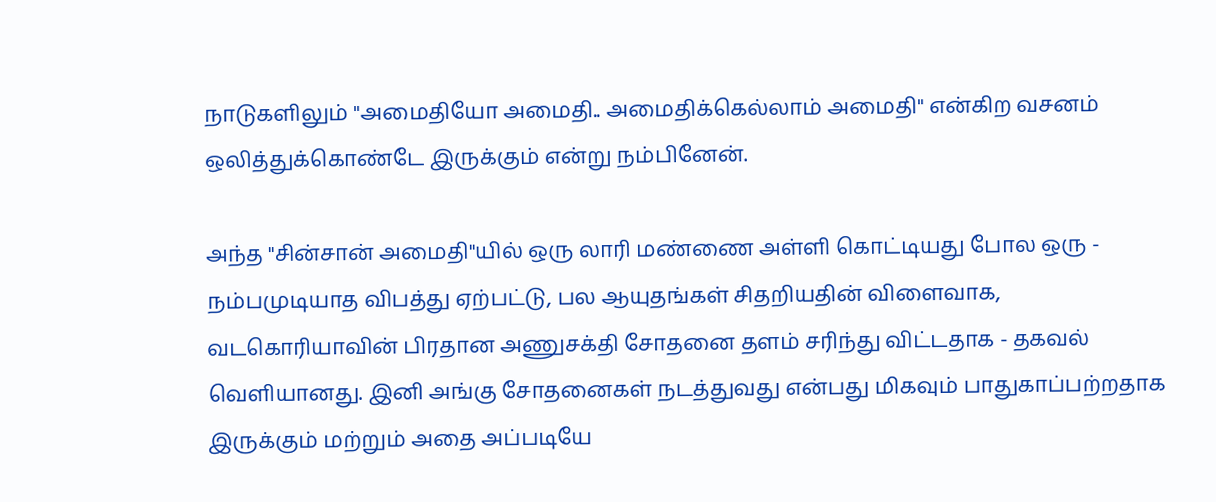நாடுகளிலும் "அமைதியோ அமைதி.. அமைதிக்கெல்லாம் அமைதி" என்கிற வசனம் ஒலித்துக்கொண்டே இருக்கும் என்று நம்பினேன்.

அந்த "சின்சான் அமைதி"யில் ஒரு லாரி மண்ணை அள்ளி கொட்டியது போல ஒரு - நம்பமுடியாத விபத்து ஏற்பட்டு, பல ஆயுதங்கள் சிதறியதின் விளைவாக, வடகொரியாவின் பிரதான அணுசக்தி சோதனை தளம் சரிந்து விட்டதாக - தகவல் வெளியானது. இனி அங்கு சோதனைகள் நடத்துவது என்பது மிகவும் பாதுகாப்பற்றதாக இருக்கும் மற்றும் அதை அப்படியே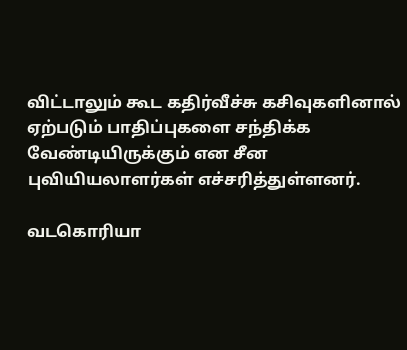விட்டாலும் கூட கதிர்வீச்சு கசிவுகளினால் ஏற்படும் பாதிப்புகளை சந்திக்க வேண்டியிருக்கும் என சீன புவியியலாளர்கள் எச்சரித்துள்ளனர்.

வடகொரியா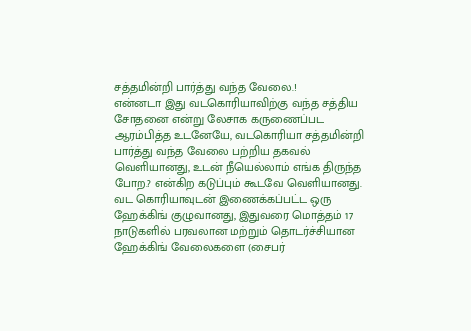சத்தமின்றி பார்த்து வந்த வேலை.!
என்னடா இது வடகொரியாவிற்கு வந்த சத்திய சோதனை என்று லேசாக கருணைப்பட ஆரம்பித்த உடனேயே, வடகொரியா சத்தமின்றி பார்த்து வந்த வேலை பற்றிய தகவல் வெளியானது, உடன் நீயெல்லாம் எங்க திருந்த போற.? என்கிற கடுப்பும் கூடவே வெளியானது. வட கொரியாவுடன் இணைக்கப்பட்ட ஒரு ஹேக்கிங் குழுவானது, இதுவரை மொத்தம் 17 நாடுகளில் பரவலான மற்றும் தொடர்ச்சியான ஹேக்கிங் வேலைகளை (சைபர்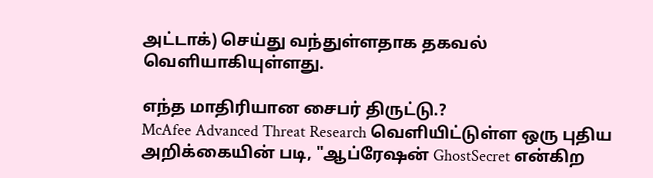அட்டாக்) செய்து வந்துள்ளதாக தகவல் வெளியாகியுள்ளது.

எந்த மாதிரியான சைபர் திருட்டு.?
McAfee Advanced Threat Research வெளியிட்டுள்ள ஒரு புதிய அறிக்கையின் படி, "ஆப்ரேஷன் GhostSecret என்கிற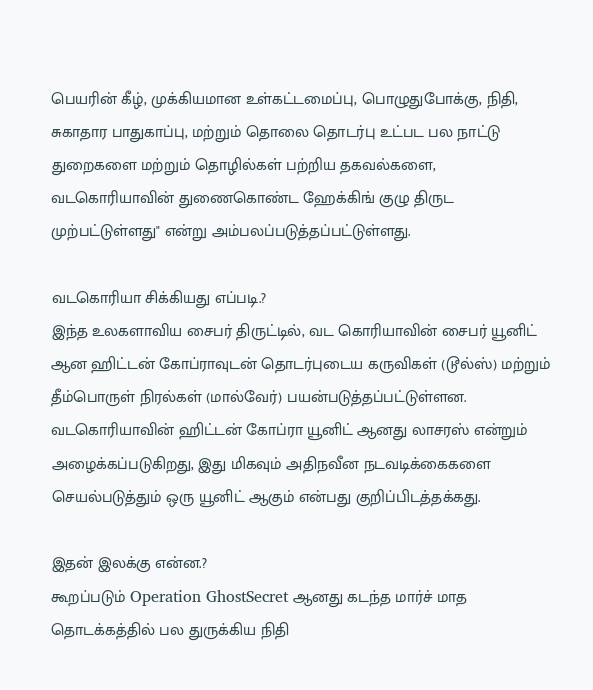பெயரின் கீழ், முக்கியமான உள்கட்டமைப்பு, பொழுதுபோக்கு, நிதி, சுகாதார பாதுகாப்பு, மற்றும் தொலை தொடர்பு உட்பட பல நாட்டு துறைகளை மற்றும் தொழில்கள் பற்றிய தகவல்களை, வடகொரியாவின் துணைகொண்ட ஹேக்கிங் குழு திருட முற்பட்டுள்ளது" என்று அம்பலப்படுத்தப்பட்டுள்ளது.

வடகொரியா சிக்கியது எப்படி.?
இந்த உலகளாவிய சைபர் திருட்டில், வட கொரியாவின் சைபர் யூனிட் ஆன ஹிட்டன் கோப்ராவுடன் தொடர்புடைய கருவிகள் (டூல்ஸ்) மற்றும் தீம்பொருள் நிரல்கள் (மால்வேர்) பயன்படுத்தப்பட்டுள்ளன. வடகொரியாவின் ஹிட்டன் கோப்ரா யூனிட் ஆனது லாசரஸ் என்றும் அழைக்கப்படுகிறது, இது மிகவும் அதிநவீன நடவடிக்கைகளை செயல்படுத்தும் ஒரு யூனிட் ஆகும் என்பது குறிப்பிடத்தக்கது.

இதன் இலக்கு என்ன.?
கூறப்படும் Operation GhostSecret ஆனது கடந்த மார்ச் மாத தொடக்கத்தில் பல துருக்கிய நிதி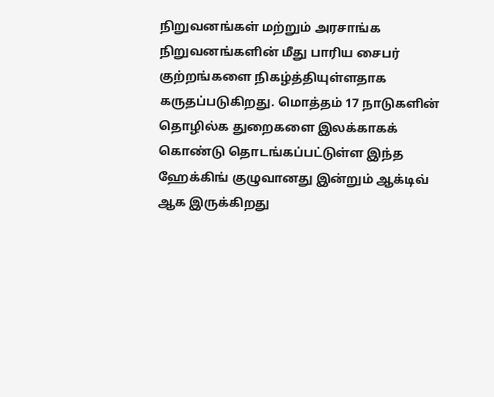நிறுவனங்கள் மற்றும் அரசாங்க நிறுவனங்களின் மீது பாரிய சைபர் குற்றங்களை நிகழ்த்தியுள்ளதாக கருதப்படுகிறது. மொத்தம் 17 நாடுகளின் தொழில்க துறைகளை இலக்காகக் கொண்டு தொடங்கப்பட்டுள்ள இந்த ஹேக்கிங் குழுவானது இன்றும் ஆக்டிவ் ஆக இருக்கிறது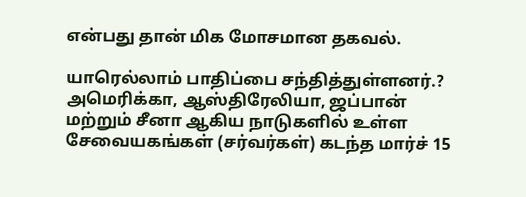என்பது தான் மிக மோசமான தகவல்.

யாரெல்லாம் பாதிப்பை சந்தித்துள்ளனர்.?
அமெரிக்கா, ஆஸ்திரேலியா, ஜப்பான் மற்றும் சீனா ஆகிய நாடுகளில் உள்ள சேவையகங்கள் (சர்வர்கள்) கடந்த மார்ச் 15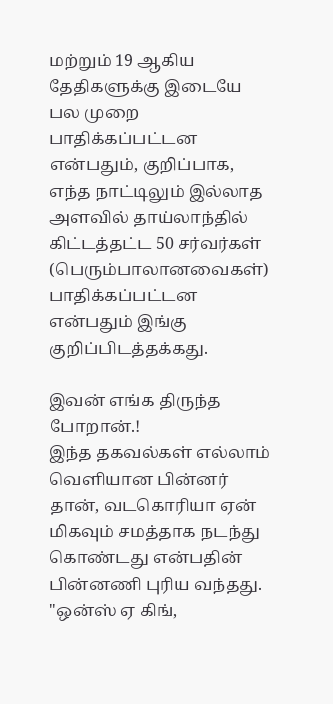மற்றும் 19 ஆகிய தேதிகளுக்கு இடையே பல முறை பாதிக்கப்பட்டன என்பதும், குறிப்பாக, எந்த நாட்டிலும் இல்லாத அளவில் தாய்லாந்தில் கிட்டத்தட்ட 50 சர்வர்கள் (பெரும்பாலானவைகள்) பாதிக்கப்பட்டன என்பதும் இங்கு குறிப்பிடத்தக்கது.

இவன் எங்க திருந்த போறான்.!
இந்த தகவல்கள் எல்லாம் வெளியான பின்னர் தான், வடகொரியா ஏன் மிகவும் சமத்தாக நடந்து கொண்டது என்பதின் பின்னணி புரிய வந்தது. "ஒன்ஸ் ஏ கிங்,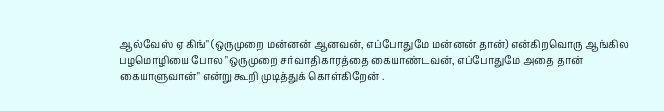ஆல்வேஸ் ஏ கிங்" (ஒருமுறை மன்னன் ஆனவன், எப்போதுமே மன்னன் தான்) என்கிறவொரு ஆங்கில பழமொழியை போல "ஒருமுறை சர்வாதிகாரத்தை கையாண்டவன், எப்போதுமே அதை தான் கையாளுவான்" என்று கூறி முடித்துக் கொள்கிறேன் .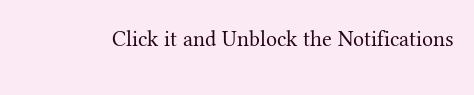Click it and Unblock the Notifications